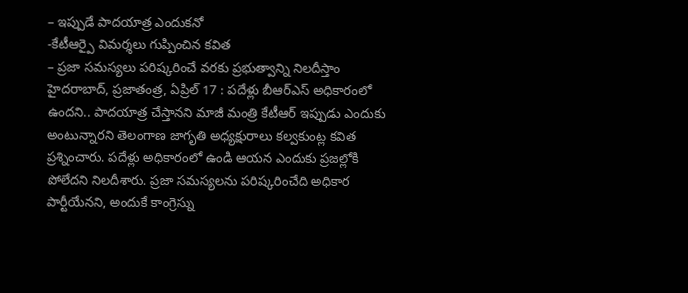– ఇప్పుడే పాదయాత్ర ఎందుకనో
-కేటీఆర్పై విమర్శలు గుప్పించిన కవిత
– ప్రజా సమస్యలు పరిష్కరించే వరకు ప్రభుత్వాన్ని నిలదీస్తాం
హైదరాబాద్, ప్రజాతంత్ర, ఏప్రిల్ 17 : పదేళ్లు బీఆర్ఎస్ అధికారంలో ఉందని.. పాదయాత్ర చేస్తానని మాజీ మంత్రి కేటీఆర్ ఇప్పుడు ఎందుకు అంటున్నారని తెలంగాణ జాగృతి అధ్యక్షురాలు కల్వకుంట్ల కవిత ప్రశ్నించారు. పదేళ్లు అధికారంలో ఉండి ఆయన ఎందుకు ప్రజల్లోకి పోలేదని నిలదీశారు. ప్రజా సమస్యలను పరిష్కరించేది అధికార పార్టీయేనని, అందుకే కాంగ్రెస్ను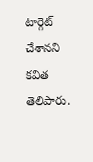టార్గెట్ చేశానని కవిత తెలిపారు.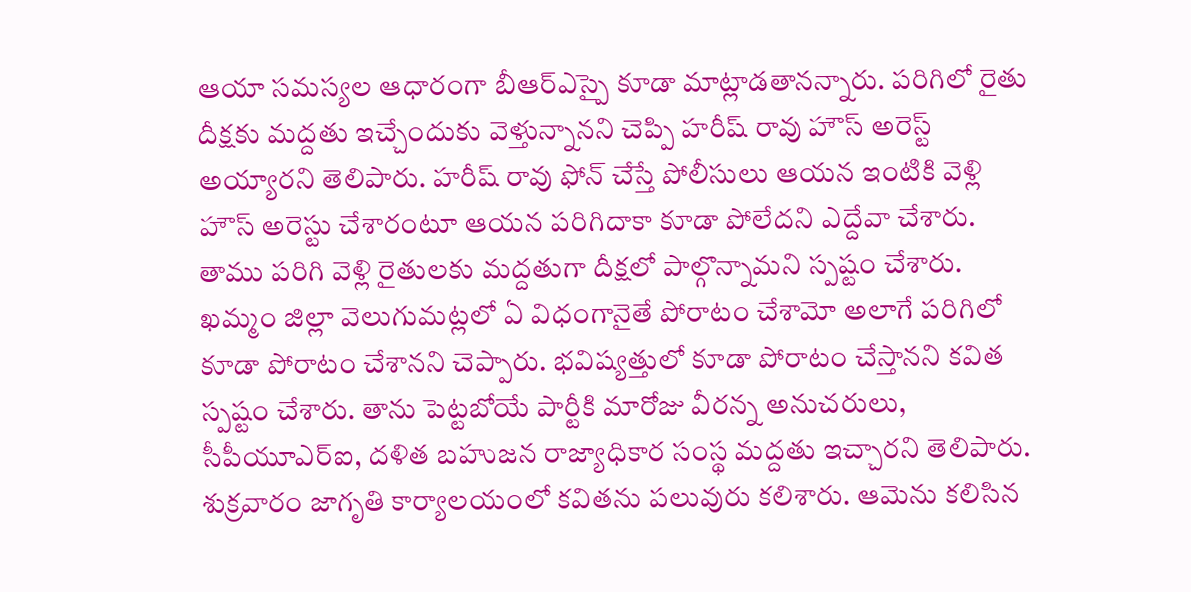ఆయా సమస్యల ఆధారంగా బీఆర్ఎస్పై కూడా మాట్లాడతానన్నారు. పరిగిలో రైతు దీక్షకు మద్దతు ఇచ్చేందుకు వెళ్తున్నానని చెప్పి హరీష్ రావు హౌస్ అరెస్ట్ అయ్యారని తెలిపారు. హరీష్ రావు ఫోన్ చేస్తే పోలీసులు ఆయన ఇంటికి వెళ్లి హౌస్ అరెస్టు చేశారంటూ ఆయన పరిగిదాకా కూడా పోలేదని ఎద్దేవా చేశారు. తాము పరిగి వెళ్లి రైతులకు మద్దతుగా దీక్షలో పాల్గొన్నామని స్పష్టం చేశారు. ఖమ్మం జిల్లా వెలుగుమట్లలో ఏ విధంగానైతే పోరాటం చేశామో అలాగే పరిగిలో కూడా పోరాటం చేశానని చెప్పారు. భవిష్యత్తులో కూడా పోరాటం చేస్తానని కవిత స్పష్టం చేశారు. తాను పెట్టబోయే పార్టీకి మారోజు వీరన్న అనుచరులు, సీపీయూఎర్ఐ, దళిత బహుజన రాజ్యాధికార సంస్థ మద్దతు ఇచ్చారని తెలిపారు. శుక్రవారం జాగృతి కార్యాలయంలో కవితను పలువురు కలిశారు. ఆమెను కలిసిన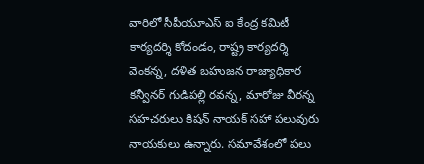వారిలో సీపీయూఎస్ ఐ కేంద్ర కమిటీ కార్యదర్శి కోదండం, రాష్ట్ర కార్యదర్శి వెంకన్న, దళిత బహుజన రాజ్యాధికార కన్వీనర్ గుడిపల్లి రవన్న, మారోజు వీరన్న సహచరులు కిషన్ నాయక్ సహా పలువురు నాయకులు ఉన్నారు. సమావేశంలో పలు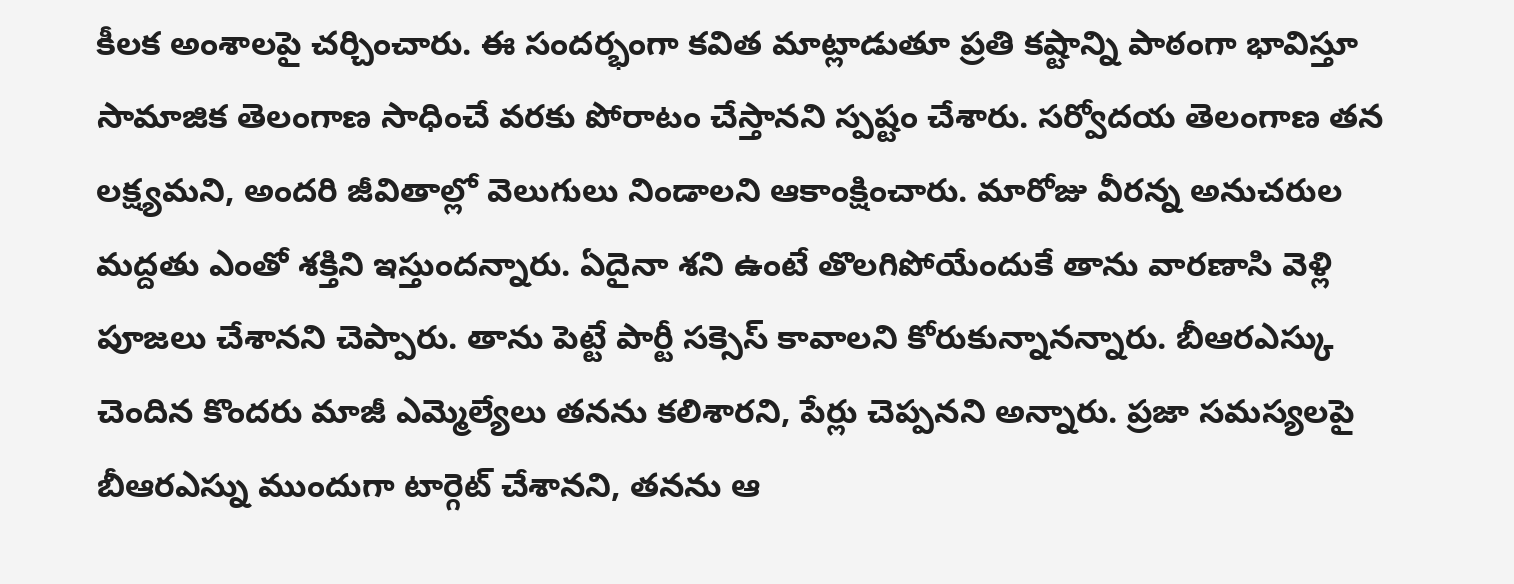కీలక అంశాలపై చర్చించారు. ఈ సందర్భంగా కవిత మాట్లాడుతూ ప్రతి కష్టాన్ని పాఠంగా భావిస్తూ సామాజిక తెలంగాణ సాధించే వరకు పోరాటం చేస్తానని స్పష్టం చేశారు. సర్వోదయ తెలంగాణ తన లక్ష్యమని, అందరి జీవితాల్లో వెలుగులు నిండాలని ఆకాంక్షించారు. మారోజు వీరన్న అనుచరుల మద్దతు ఎంతో శక్తిని ఇస్తుందన్నారు. ఏదైనా శని ఉంటే తొలగిపోయేందుకే తాను వారణాసి వెళ్లి పూజలు చేశానని చెప్పారు. తాను పెట్టే పార్టీ సక్సెస్ కావాలని కోరుకున్నానన్నారు. బీఆరఎస్కు చెందిన కొందరు మాజీ ఎమ్మెల్యేలు తనను కలిశారని, పేర్లు చెప్పనని అన్నారు. ప్రజా సమస్యలపై బీఆరఎస్ను ముందుగా టార్గెట్ చేశానని, తనను ఆ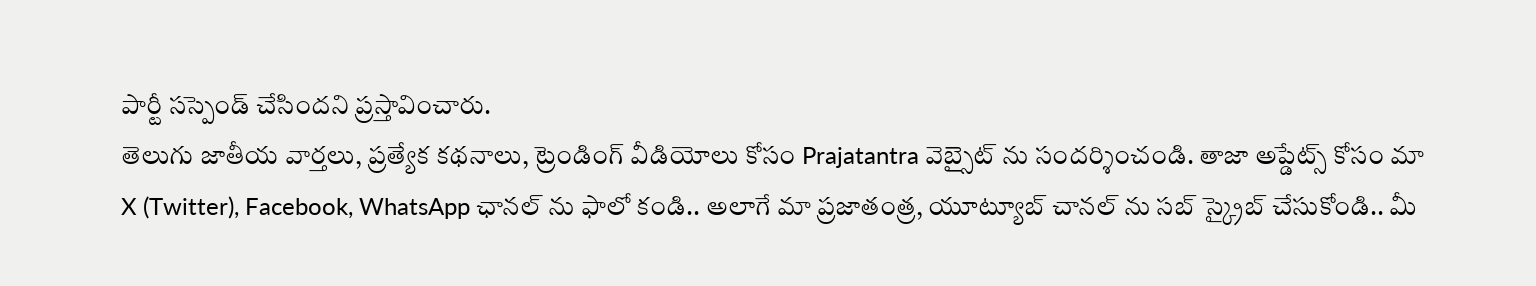పార్టీ సస్పెండ్ చేసిందని ప్రస్తావించారు.
తెలుగు జాతీయ వార్తలు, ప్రత్యేక కథనాలు, ట్రెండింగ్ వీడియోలు కోసం Prajatantra వెబ్సైట్ ను సందర్శించండి. తాజా అప్డేట్స్ కోసం మా X (Twitter), Facebook, WhatsApp ఛానల్ ను ఫాలో కండి.. అలాగే మా ప్రజాతంత్ర, యూట్యూబ్ చానల్ ను సబ్ స్క్రైబ్ చేసుకోండి.. మీ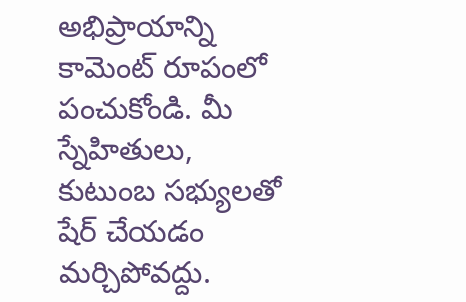అభిప్రాయాన్ని కామెంట్ రూపంలో పంచుకోండి. మీ స్నేహితులు, కుటుంబ సభ్యులతో షేర్ చేయడం మర్చిపోవద్దు.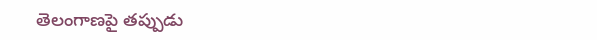తెలంగాణపై తప్పుడు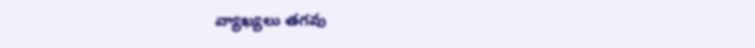వ్యాఖ్యలు తగవు